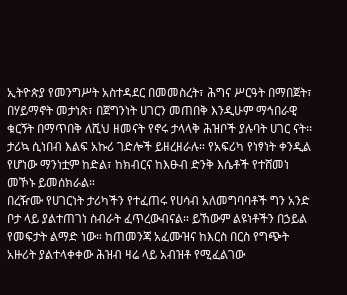ኢትዮጵያ የመንግሥት አስተዳደር በመመስረት፣ ሕግና ሥርዓት በማበጀት፣ በሃይማኖት መታነጽ፣ በጀግንነት ሀገርን መጠበቅ እንዲሁም ማኅበራዊ ቁርኝት በማጥበቅ ለሺህ ዘመናት የኖሩ ታላላቅ ሕዝቦች ያሉባት ሀገር ናት፡፡ ታሪኳ ሲነበብ እልፍ አኩሪ ገድሎች ይዘረዘራሉ። የአፍሪካ የነፃነት ቀንዲል የሆነው ማንነቷም ከድል፣ ከክብርና ከእፁብ ድንቅ እሴቶች የተሸመነ መኾኑ ይመሰክራል።
በረዥሙ የሀገርነት ታሪካችን የተፈጠሩ የሀሳብ አለመግባባቶች ግን አንድ ቦታ ላይ ያልተጠገነ ስብራት ፈጥረውብናል። ይኸውም ልዩነቶችን በኃይል የመፍታት ልማድ ነው። ከጠመንጃ አፈሙዝና ከእርስ በርስ የግጭት አዙሪት ያልተላቀቀው ሕዝብ ዛሬ ላይ አብዝቶ የሚፈልገው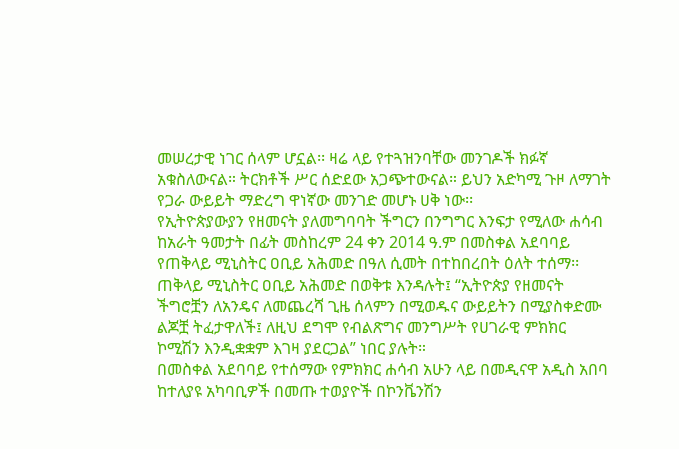መሠረታዊ ነገር ሰላም ሆኗል፡፡ ዛሬ ላይ የተጓዝንባቸው መንገዶች ክፉኛ አቁስለውናል። ትርክቶች ሥር ሰድደው አጋጭተውናል። ይህን አድካሚ ጉዞ ለማገት የጋራ ውይይት ማድረግ ዋነኛው መንገድ መሆኑ ሀቅ ነው፡፡
የኢትዮጵያውያን የዘመናት ያለመግባባት ችግርን በንግግር እንፍታ የሚለው ሐሳብ ከአራት ዓመታት በፊት መስከረም 24 ቀን 2014 ዓ.ም በመስቀል አደባባይ የጠቅላይ ሚኒስትር ዐቢይ አሕመድ በዓለ ሲመት በተከበረበት ዕለት ተሰማ፡፡ ጠቅላይ ሚኒስትር ዐቢይ አሕመድ በወቅቱ እንዳሉት፤ “ኢትዮጵያ የዘመናት ችግሮቿን ለአንዴና ለመጨረሻ ጊዜ ሰላምን በሚወዱና ውይይትን በሚያስቀድሙ ልጆቿ ትፈታዋለች፤ ለዚህ ደግሞ የብልጽግና መንግሥት የሀገራዊ ምክክር ኮሚሽን እንዲቋቋም እገዛ ያደርጋል” ነበር ያሉት።
በመስቀል አደባባይ የተሰማው የምክክር ሐሳብ አሁን ላይ በመዲናዋ አዲስ አበባ ከተለያዩ አካባቢዎች በመጡ ተወያዮች በኮንቬንሽን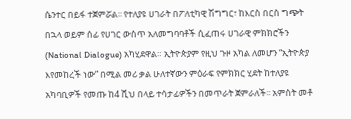ሴንተር በይፋ ተጀምሯል፡፡ የተለያዩ ሀገራት በፖለቲካዊ ሽግግር፣ ከእርስ በርስ ግጭት በኋላ ወይም ሰፊ የሀገር ውስጥ አለመግባባቶች ሲፈጠሩ ሀገራዊ ምክክሮችን (National Dialogue) አካሂደዋል። ኢትዮጵያም የዚህ ጉዞ አካል ለመሆን “ኢትዮጵያ እየመከረች ነው” በሚል መሪ ቃል ሁለተኛውን ምዕራፍ የምክክር ሂደት ከተለያዩ አካባቢዎች የመጡ ከ4 ሺህ በላይ ተሳታፊዎችን በመጥራት ጀምራለች፡፡ አምስት መቶ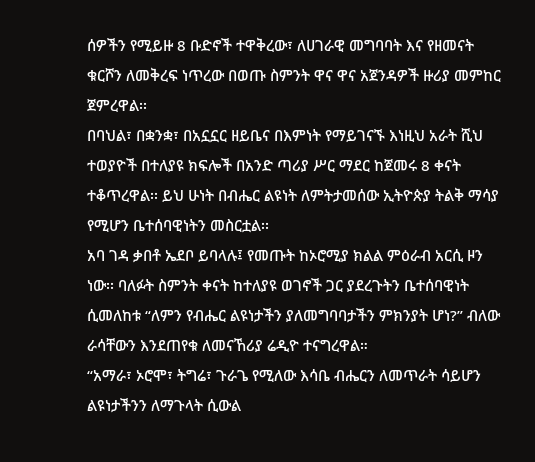ሰዎችን የሚይዙ 8 ቡድኖች ተዋቅረው፣ ለሀገራዊ መግባባት እና የዘመናት ቁርሾን ለመቅረፍ ነጥረው በወጡ ስምንት ዋና ዋና አጀንዳዎች ዙሪያ መምከር ጀምረዋል፡፡
በባህል፣ በቋንቋ፣ በአኗኗር ዘይቤና በእምነት የማይገናኙ እነዚህ አራት ሺህ ተወያዮች በተለያዩ ክፍሎች በአንድ ጣሪያ ሥር ማደር ከጀመሩ 8 ቀናት ተቆጥረዋል፡፡ ይህ ሁነት በብሔር ልዩነት ለምትታመሰው ኢትዮጵያ ትልቅ ማሳያ የሚሆን ቤተሰባዊነትን መስርቷል፡፡
አባ ገዳ ቃበቶ ኤደቦ ይባላሉ፤ የመጡት ከኦሮሚያ ክልል ምዕራብ አርሲ ዞን ነው፡፡ ባለፉት ስምንት ቀናት ከተለያዩ ወገኖች ጋር ያደረጉትን ቤተሰባዊነት ሲመለከቱ “ለምን የብሔር ልዩነታችን ያለመግባባታችን ምክንያት ሆነ?” ብለው ራሳቸውን እንደጠየቁ ለመናኸሪያ ሬዲዮ ተናግረዋል።
“አማራ፣ ኦሮሞ፣ ትግሬ፣ ጉራጌ የሚለው እሳቤ ብሔርን ለመጥራት ሳይሆን ልዩነታችንን ለማጉላት ሲውል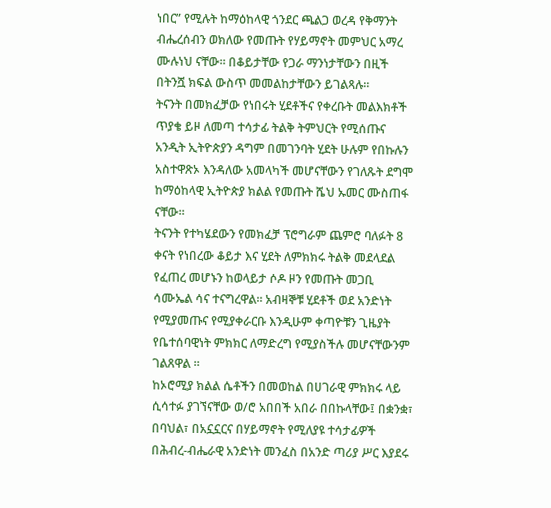ነበር” የሚሉት ከማዕከላዊ ጎንደር ጫልጋ ወረዳ የቅማንት ብሔረሰብን ወክለው የመጡት የሃይማኖት መምህር አማረ ሙሉነህ ናቸው። በቆይታቸው የጋራ ማንነታቸውን በዚች በትንሿ ክፍል ውስጥ መመልከታቸውን ይገልጻሉ።
ትናንት በመክፈቻው የነበሩት ሂደቶችና የቀረቡት መልእክቶች ጥያቄ ይዞ ለመጣ ተሳታፊ ትልቅ ትምህርት የሚሰጡና አንዲት ኢትዮጵያን ዳግም በመገንባት ሂደት ሁሉም የበኩሉን አስተዋጽኦ እንዳለው አመላካች መሆናቸውን የገለጹት ደግሞ ከማዕከላዊ ኢትዮጵያ ክልል የመጡት ሼህ ኡመር ሙስጠፋ ናቸው።
ትናንት የተካሄደውን የመክፈቻ ፕሮግራም ጨምሮ ባለፉት 8 ቀናት የነበረው ቆይታ እና ሂደት ለምክክሩ ትልቅ መደላደል የፈጠረ መሆኑን ከወላይታ ሶዶ ዞን የመጡት መጋቢ ሳሙኤል ሳና ተናግረዋል። አብዛኞቹ ሂደቶች ወደ አንድነት የሚያመጡና የሚያቀራርቡ እንዲሁም ቀጣዮቹን ጊዜያት የቤተሰባዊነት ምክክር ለማድረግ የሚያስችሉ መሆናቸውንም ገልጸዋል ።
ከኦሮሚያ ክልል ሴቶችን በመወከል በሀገራዊ ምክክሩ ላይ ሲሳተፉ ያገኘናቸው ወ/ሮ አበበች አበራ በበኩላቸው፤ በቋንቋ፣ በባህል፣ በአኗኗርና በሃይማኖት የሚለያዩ ተሳታፊዎች በሕብረ-ብሔራዊ አንድነት መንፈስ በአንድ ጣሪያ ሥር እያደሩ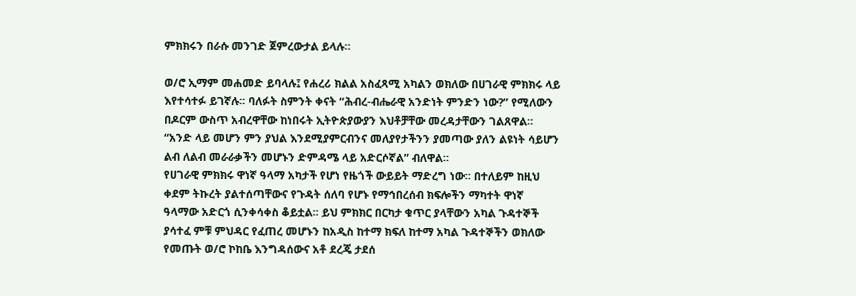ምክክሩን በራሱ መንገድ ጀምረውታል ይላሉ።

ወ/ሮ ኢማም መሐመድ ይባላሉ፤ የሐረሪ ክልል አስፈጻሚ አካልን ወክለው በሀገራዊ ምክክሩ ላይ እየተሳተፉ ይገኛሉ፡፡ ባለፉት ስምንት ቀናት “ሕብረ-ብሔራዊ አንድነት ምንድን ነው?” የሚለውን በዶርም ውስጥ አብረዋቸው ከነበሩት ኢትዮጵያውያን እህቶቻቸው መረዳታቸውን ገልጸዋል። “አንድ ላይ መሆን ምን ያህል እንደሚያምርብንና መለያየታችንን ያመጣው ያለን ልዩነት ሳይሆን ልብ ለልብ መራራቃችን መሆኑን ድምዳሜ ላይ አድርሶኛል” ብለዋል።
የሀገራዊ ምክክሩ ዋነኛ ዓላማ አካታች የሆነ የዜጎች ውይይት ማድረግ ነው፡፡ በተለይም ከዚህ ቀደም ትኩረት ያልተሰጣቸውና የጉዳት ሰለባ የሆኑ የማኅበረሰብ ክፍሎችን ማካተት ዋነኛ ዓላማው አድርጎ ሲንቀሳቀስ ቆይቷል፡፡ ይህ ምክክር በርካታ ቁጥር ያላቸውን አካል ጉዳተኞች ያሳተፈ ምቹ ምህዳር የፈጠረ መሆኑን ከአዲስ ከተማ ክፍለ ከተማ አካል ጉዳተኞችን ወክለው የመጡት ወ/ሮ ኮከቤ እንግዳሰውና አቶ ደረጄ ታደሰ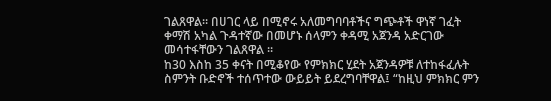ገልጸዋል። በሀገር ላይ በሚኖሩ አለመግባባቶችና ግጭቶች ዋነኛ ገፈት ቀማሽ አካል ጉዳተኛው በመሆኑ ሰላምን ቀዳሚ አጀንዳ አድርገው መሳተፋቸውን ገልጸዋል ።
ከ30 እስከ 35 ቀናት በሚቆየው የምክክር ሂደት አጀንዳዎቹ ለተከፋፈሉት ስምንት ቡድኖች ተሰጥተው ውይይት ይደረግባቸዋል፤ “ከዚህ ምክክር ምን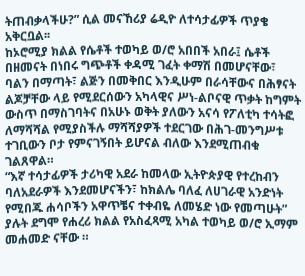ትጠብቃላችሁ?” ሲል መናኸሪያ ሬዲዮ ለተሳታፊዎች ጥያቄ አቅርቧል፡፡
ከኦሮሚያ ክልል የሴቶች ተወካይ ወ/ሮ አበበች አበራ፤ ሴቶች በዘመናት በነበሩ ግጭቶች ቀዳሚ ገፈት ቀማሽ በመሆናቸው፣ ባልን በማጣት፣ ልጅን በመቅበር እንዲሁም በራሳቸውና በሕፃናት ልጆቻቸው ላይ የሚደርሰውን አካላዊና ሥነ-ልቦናዊ ጥቃት ከግምት ውስጥ በማስገባትና በአሁኑ ወቅት ያለውን አናሳ የፖለቲካ ተሳትፎ ለማሻሻል የሚያስችሉ ማሻሻያዎች ተደርገው በሕገ-መንግሥቱ ተገቢውን ቦታ የምናገኝበት ይሆናል ብለው እንደሚጠብቁ ገልጸዋል።
“እኛ ተሳታፊዎች ታሪካዊ አደራ ከመላው ኢትዮጵያዊ የተረከብን ባለአደራዎች እንደመሆናችን፣ ከክልሌ ባለፈ ለሀገራዊ አንድነት የሚበጁ ሐሳቦችን አዋጥቼና ተቀብዬ ለመሄድ ነው የመጣሁት” ያሉት ደግሞ የሐረሪ ክልል የአስፈጻሚ አካል ተወካይ ወ/ሮ ኢማም መሐመድ ናቸው ።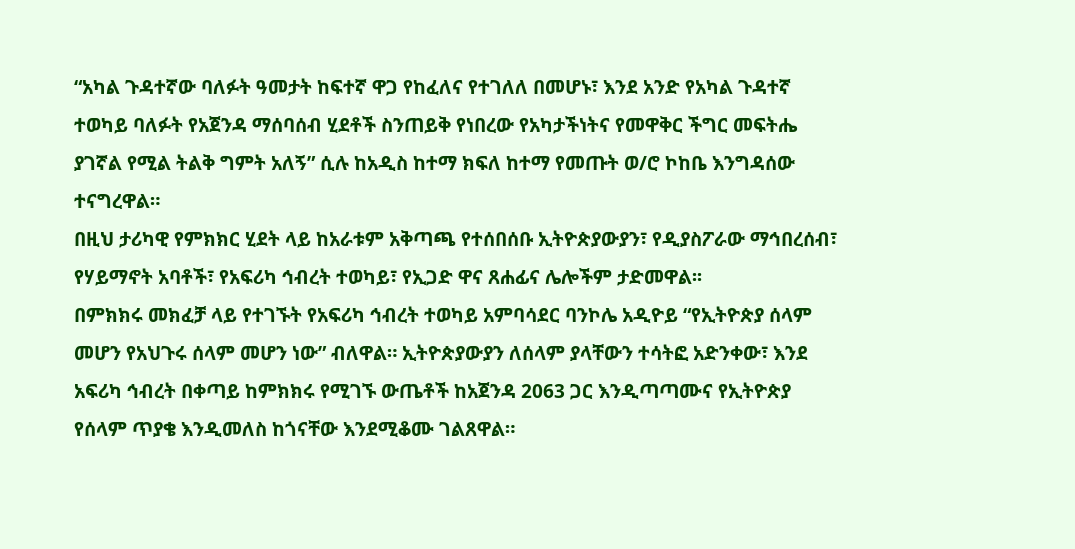“አካል ጉዳተኛው ባለፉት ዓመታት ከፍተኛ ዋጋ የከፈለና የተገለለ በመሆኑ፣ እንደ አንድ የአካል ጉዳተኛ ተወካይ ባለፉት የአጀንዳ ማሰባሰብ ሂደቶች ስንጠይቅ የነበረው የአካታችነትና የመዋቅር ችግር መፍትሔ ያገኛል የሚል ትልቅ ግምት አለኝ” ሲሉ ከአዲስ ከተማ ክፍለ ከተማ የመጡት ወ/ሮ ኮከቤ እንግዳሰው ተናግረዋል።
በዚህ ታሪካዊ የምክክር ሂደት ላይ ከአራቱም አቅጣጫ የተሰበሰቡ ኢትዮጵያውያን፣ የዲያስፖራው ማኅበረሰብ፣ የሃይማኖት አባቶች፣ የአፍሪካ ኅብረት ተወካይ፣ የኢጋድ ዋና ጸሐፊና ሌሎችም ታድመዋል፡፡
በምክክሩ መክፈቻ ላይ የተገኙት የአፍሪካ ኅብረት ተወካይ አምባሳደር ባንኮሌ አዲዮይ “የኢትዮጵያ ሰላም መሆን የአህጉሩ ሰላም መሆን ነው” ብለዋል። ኢትዮጵያውያን ለሰላም ያላቸውን ተሳትፎ አድንቀው፣ እንደ አፍሪካ ኅብረት በቀጣይ ከምክክሩ የሚገኙ ውጤቶች ከአጀንዳ 2063 ጋር እንዲጣጣሙና የኢትዮጵያ የሰላም ጥያቄ እንዲመለስ ከጎናቸው እንደሚቆሙ ገልጸዋል።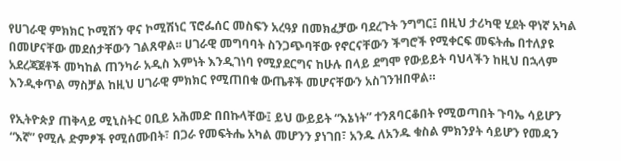የሀገራዊ ምክክር ኮሚሽን ዋና ኮሚሽነር ፕሮፌሰር መስፍን አረዓያ በመክፈቻው ባደረጉት ንግግር፤ በዚህ ታሪካዊ ሂደት ዋነኛ አካል በመሆናቸው መደሰታቸውን ገልጸዋል፡፡ ሀገራዊ መግባባት ስንጋጭባቸው የኖርናቸውን ችግሮች የሚቀርፍ መፍትሔ በተለያዩ አደረጃጀቶች መካከል ጠንካራ አዲስ እምነት እንዲገነባ የሚያደርግና ከሁሉ በላይ ደግሞ የውይይት ባህላችን ከዚህ በኋላም እንዲቀጥል ማስቻል ከዚህ ሀገራዊ ምክክር የሚጠበቁ ውጤቶች መሆናቸውን አስገንዝበዋል።

የኢትዮጵያ ጠቅላይ ሚኒስትር ዐቢይ አሕመድ በበኩላቸው፤ ይህ ውይይት “እኔነት” ተንጸባርቆበት የሚወጣበት ጉባኤ ሳይሆን “እኛ” የሚሉ ድምፆች የሚሰሙበት፣ በጋራ የመፍትሔ አካል መሆንን ያነገበ፣ አንዱ ለአንዱ ቁስል ምክንያት ሳይሆን የመዳን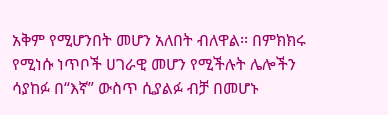አቅም የሚሆንበት መሆን አለበት ብለዋል፡፡ በምክክሩ የሚነሱ ነጥቦች ሀገራዊ መሆን የሚችሉት ሌሎችን ሳያከፉ በ“እኛ” ውስጥ ሲያልፉ ብቻ በመሆኑ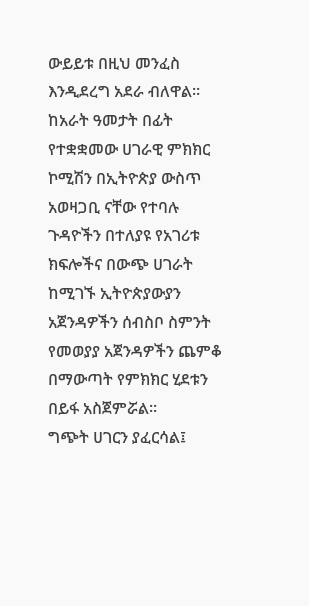ውይይቱ በዚህ መንፈስ እንዲደረግ አደራ ብለዋል።
ከአራት ዓመታት በፊት የተቋቋመው ሀገራዊ ምክክር ኮሚሽን በኢትዮጵያ ውስጥ አወዛጋቢ ናቸው የተባሉ ጉዳዮችን በተለያዩ የአገሪቱ ክፍሎችና በውጭ ሀገራት ከሚገኙ ኢትዮጵያውያን አጀንዳዎችን ሰብስቦ ስምንት የመወያያ አጀንዳዎችን ጨምቆ በማውጣት የምክክር ሂደቱን በይፋ አስጀምሯል፡፡
ግጭት ሀገርን ያፈርሳል፤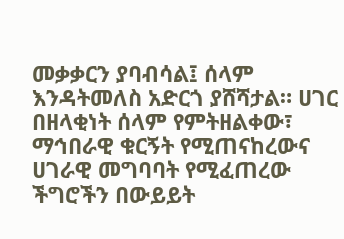መቃቃርን ያባብሳል፤ ሰላም እንዳትመለስ አድርጎ ያሸሻታል። ሀገር በዘላቂነት ሰላም የምትዘልቀው፣ ማኅበራዊ ቁርኝት የሚጠናከረውና ሀገራዊ መግባባት የሚፈጠረው ችግሮችን በውይይት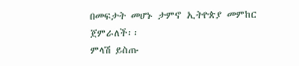በመፍታት መሆኑ ታምኖ ኢትዮጵያ መምከር ጀምራለች፡፡
ምላሽ ይስጡ